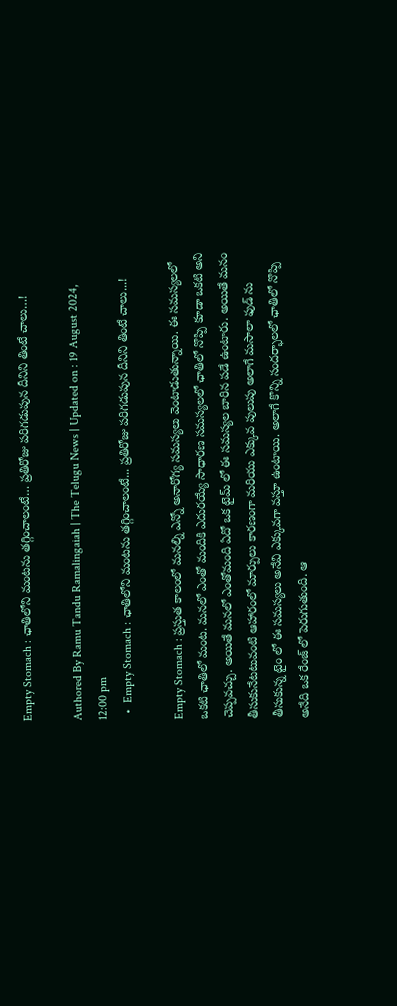Empty Stomach : ఛాతిలోని మంటను తగ్గించాలంటే… ప్రతిరోజు పరిగడుపున దీనిని తింటే చాలు…!

Authored By Ramu Tandu Ramalingaiah | The Telugu News | Updated on : 19 August 2024, 12:00 pm
  •  Empty Stomach : ఛాతిలోని మంటను తగ్గించాలంటే... ప్రతిరోజు పరిగడుపున దీనిని తింటే చాలు...!

Empty Stomach : ప్రస్తుత కాలంలో మనల్ని ఎన్నో అనారోగ్య సమస్యలు వెంటాడుతున్నాయి. ఈ సమస్యలలో ఒకటి ఛాతిలో మంట. మనలో ఎంతో మందికి ఎదురయ్యే సాధారణ సమస్యలలో ఛాతిలో నొప్పి కూడా ఒకటి అని చెప్పవచ్చు. అయితే మనలో ఎంతోమంది ఏదో ఒక టైమ్ లో ఈ సమస్యల బారిన పడే ఉంటారు. అయితే మనం తీసుకునేటటువంటి ఆహారంలో మార్పులు కారణంగా మరియు ఎక్కువ పులుపు అలాగే మసాలా ఫుడ్ ను తీసుకున్న టైం లో ఈ సమస్యలు అనేవి ఎక్కువగా వస్తూ ఉంటాయి. అలాగే కొన్ని సందర్భాలలో ఛాతిలో నొప్పి అనేది ఒక రేంజ్ లో పెరుగుతుంది. ఆ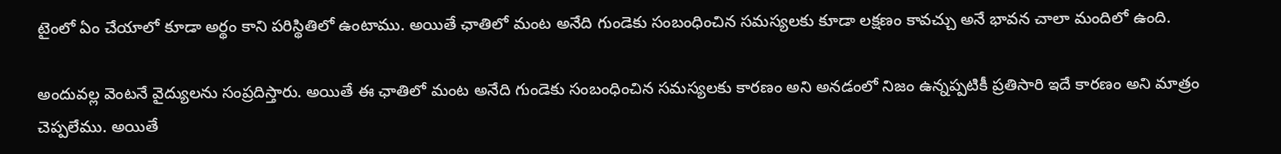టైంలో ఏం చేయాలో కూడా అర్థం కాని పరిస్థితిలో ఉంటాము. అయితే ఛాతిలో మంట అనేది గుండెకు సంబంధించిన సమస్యలకు కూడా లక్షణం కావచ్చు అనే భావన చాలా మందిలో ఉంది.

అందువల్ల వెంటనే వైద్యులను సంప్రదిస్తారు. అయితే ఈ ఛాతిలో మంట అనేది గుండెకు సంబంధించిన సమస్యలకు కారణం అని అనడంలో నిజం ఉన్నప్పటికీ ప్రతిసారి ఇదే కారణం అని మాత్రం చెప్పలేము. అయితే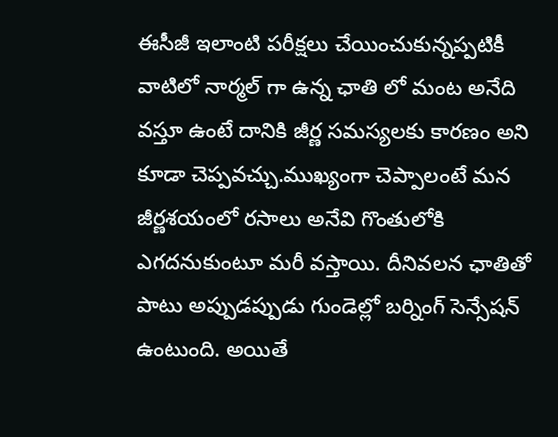ఈసీజీ ఇలాంటి పరీక్షలు చేయించుకున్నప్పటికీ వాటిలో నార్మల్ గా ఉన్న ఛాతి లో మంట అనేది వస్తూ ఉంటే దానికి జీర్ణ సమస్యలకు కారణం అని కూడా చెప్పవచ్చు.ముఖ్యంగా చెప్పాలంటే మన జీర్ణశయంలో రసాలు అనేవి గొంతులోకి ఎగదనుకుంటూ మరీ వస్తాయి. దీనివలన ఛాతితో పాటు అప్పుడప్పుడు గుండెల్లో బర్నింగ్ సెన్సేషన్ ఉంటుంది. అయితే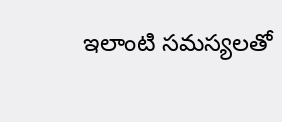ఇలాంటి సమస్యలతో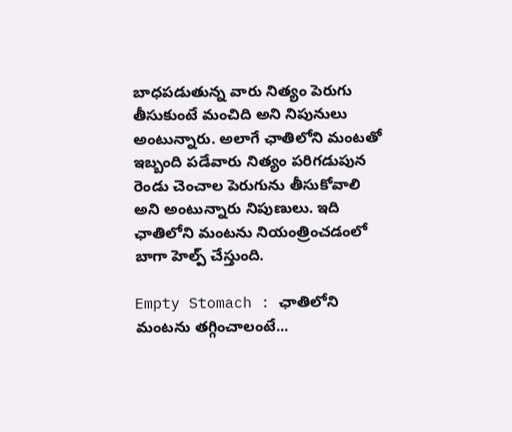బాధపడుతున్న వారు నిత్యం పెరుగు తీసుకుంటే మంచిది అని నిపునులు అంటున్నారు. అలాగే ఛాతిలోని మంటతో ఇబ్బంది పడేవారు నిత్యం పరిగడుపున రెండు చెంచాల పెరుగును తీసుకోవాలి అని అంటున్నారు నిపుణులు. ఇది ఛాతిలోని మంటను నియంత్రించడంలో బాగా హెల్ప్ చేస్తుంది.

Empty Stomach : ఛాతిలోని మంటను తగ్గించాలంటే...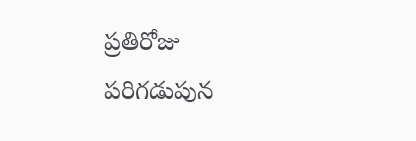ప్రతిరోజు పరిగడుపున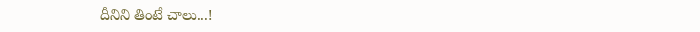దీనిని తింటే చాలు...!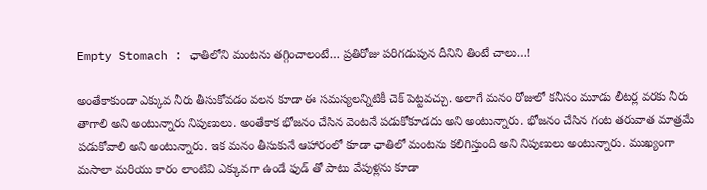Empty Stomach : ఛాతిలోని మంటను తగ్గించాలంటే… ప్రతిరోజు పరిగడుపున దీనిని తింటే చాలు…!

అంతేకాకుండా ఎక్కువ నీరు తీసుకోవడం వలన కూడా ఈ సమస్యలన్నిటికీ చెక్ పెట్టవచ్చు. అలాగే మనం రోజులో కనీసం మూడు లీటర్ల వరకు నీరు తాగాలి అని అంటున్నారు నిపుణులు. అంతేకాక భోజనం చేసిన వెంటనే పడుకోకూడదు అని అంటున్నారు. భోజనం చేసిన గంట తరువాత మాత్రమే పడుకోవాలి అని అంటున్నారు. ఇక మనం తీసుకునే ఆహారంలో కూడా ఛాతిలో మంటను కలిగిస్తుంది అని నిపుణులు అంటున్నారు. ముఖ్యంగా మసాలా మరియు కారం లాంటివి ఎక్కువగా ఉండే ఫుడ్ తో పాటు వేపుళ్లను కూడా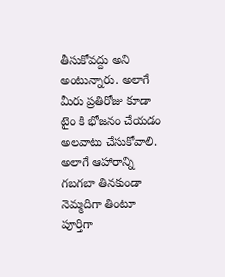తీసుకోవద్దు అని అంటున్నారు. అలాగే మీరు ప్రతిరోజు కూడా టైం కి భోజనం చేయడం అలవాటు చేసుకోవాలి. అలాగే ఆహారాన్ని గబగబా తినకుండా నెమ్మదిగా తింటూ పూర్తిగా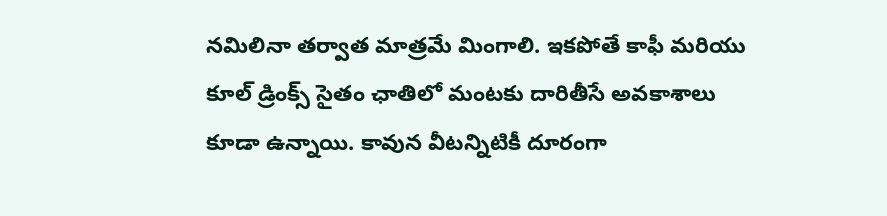నమిలినా తర్వాత మాత్రమే మింగాలి. ఇకపోతే కాఫీ మరియు కూల్ డ్రింక్స్ సైతం ఛాతిలో మంటకు దారితీసే అవకాశాలు కూడా ఉన్నాయి. కావున వీటన్నిటికీ దూరంగా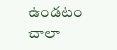ఉండటం చాలా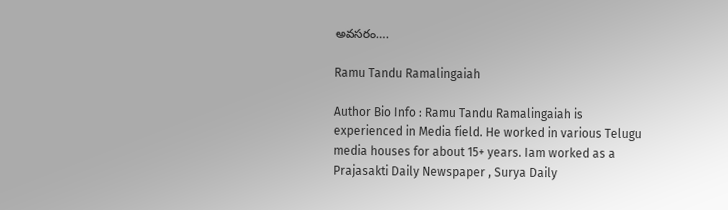అవసరం….

Ramu Tandu Ramalingaiah

Author Bio Info : Ramu Tandu Ramalingaiah is experienced in Media field. He worked in various Telugu media houses for about 15+ years. Iam worked as a Prajasakti Daily Newspaper , Surya Daily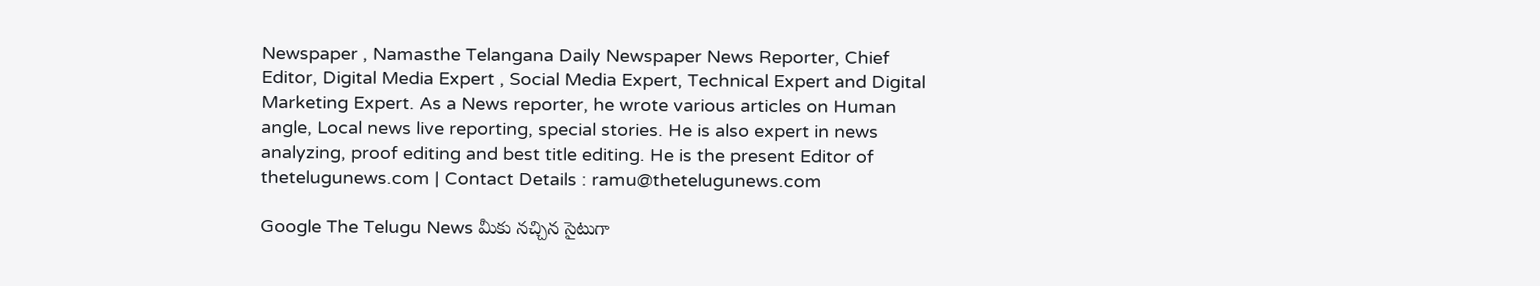Newspaper , Namasthe Telangana Daily Newspaper News Reporter, Chief Editor, Digital Media Expert , Social Media Expert, Technical Expert and Digital Marketing Expert. As a News reporter, he wrote various articles on Human angle, Local news live reporting, special stories. He is also expert in news analyzing, proof editing and best title editing. He is the present Editor of thetelugunews.com | Contact Details : ramu@thetelugunews.com

Google The Telugu News మీకు నచ్చిన సైటుగా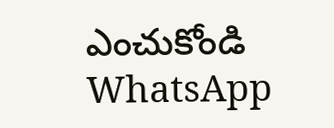ఎంచుకోండి
WhatsApp